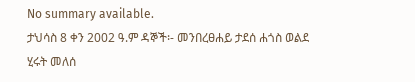No summary available.
ታህሳስ 8 ቀን 2002 ዓ.ም ዳኞች፡- መንበረፀሐይ ታደሰ ሐጎስ ወልደ ሂሩት መለሰ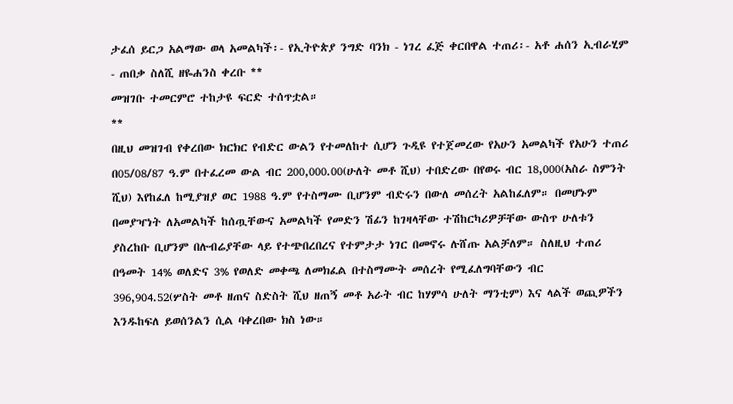ታፈሰ ይርጋ አልማው ወላ አመልካች፡- የኢትዮጵያ ንግድ ባንክ - ነገረ ፈጅ ቀርበዋል ተጠሪ፡- አቶ ሐሰን ኢብራሂም - ጠበቃ ስለሺ ዘዬሐንስ ቀረቡ **
መዝገቡ ተመርምሮ ተከታዩ ፍርድ ተሰጥቷል።
**
በዚህ መዝገብ የቀረበው ክርክር የብድር ውልን የተመለከተ ሲሆን ጉዲዩ የተጀመረው የአሁን አመልካች የአሁን ተጠሪ በ05/08/87 ዓ.ም በተፈረመ ውል ብር 200,000.00(ሁለት መቶ ሺህ) ተበድረው በየወሩ ብር 18,000(አስራ ስምንት ሺህ) እየከፈለ ከሚያዝያ ወር 1988 ዓ.ም የተስማሙ ቢሆንም ብድሩን በውለ መሰረት አልከፈለም። በመሆኑም በመያዣነት ለአመልካች ከሰጧቸውና አመልካች የመድን ሽፊን ከገዛላቸው ተሽከርካሪዎቻቸው ውስጥ ሁለቱን ያስረከቡ ቢሆንም በሉብሬያቸው ላይ የተጭበረበረና የተምታታ ነገር በመኖሩ ሉሸጡ አልቻለም። ስለዚህ ተጠሪ በዓመት 14% ወለድና 3% የወለድ መቀጫ ለመክፈል በተስማሙት መሰረት የሚፈለግባቸውን ብር 396,904.52(ሦስት መቶ ዘጠና ስድስት ሺህ ዘጠኝ መቶ አራት ብር ከሃምሳ ሁለት ማንቲም) እና ላልች ወጪዎችን እንዱከፍለ ይወሰንልን ሲል ባቀረበው ክስ ነው።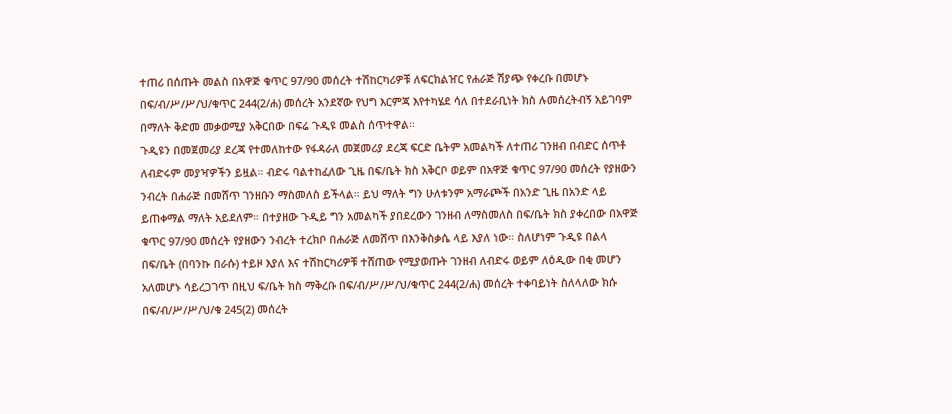ተጠሪ በሰጡት መልስ በአዋጅ ቁጥር 97/90 መሰረት ተሽከርካሪዎቹ ለፍርክልዠር የሐራጅ ሽያጭ የቀረቡ በመሆኑ በፍ/ብ/ሥ/ሥ/ህ/ቁጥር 244(2/ሐ) መሰረት አንደኛው የህግ እርምጃ እየተካሄደ ሳለ በተደራቢነት ክስ ሉመሰረትብኝ አይገባም በማለት ቅድመ መቃወሚያ አቅርበው በፍሬ ጉዲዩ መልስ ሰጥተዋል።
ጉዲዩን በመጀመሪያ ደረጃ የተመለከተው የፋዳራለ መጀመሪያ ደረጃ ፍርድ ቤትም አመልካች ለተጠሪ ገንዘብ በብድር ሰጥቶ ለብድሩም መያዣዎችን ይዟል። ብድሩ ባልተከፈለው ጊዜ በፍ/ቤት ክስ አቅርቦ ወይም በአዋጅ ቁጥር 97/90 መሰረት የያዘውን ንብረት በሐራጅ በመሸጥ ገንዘቡን ማስመለስ ይችላል። ይህ ማለት ግን ሁለቱንም አማራጮች በአንድ ጊዜ በአንድ ላይ ይጠቀማል ማለት አይደለም። በተያዘው ጉዲይ ግን አመልካች ያበደረውን ገንዘብ ለማስመለስ በፍ/ቤት ክስ ያቀረበው በአዋጅ ቁጥር 97/90 መሰረት የያዘውን ንብረት ተረክቦ በሐራጅ ለመሸጥ በእንቅስቃሴ ላይ እያለ ነው። ስለሆነም ጉዲዩ በልላ በፍ/ቤት (በባንኩ በራሱ) ተይዞ እያለ እና ተሽከርካሪዎቹ ተሸጠው የሚያወጡት ገንዘብ ለብድሩ ወይም ለዕዲው በቂ መሆን አለመሆኑ ሳይረጋገጥ በዚህ ፍ/ቤት ክስ ማቅረቡ በፍ/ብ/ሥ/ሥ/ህ/ቁጥር 244(2/ሐ) መሰረት ተቀባይነት ስለላለው ክሱ በፍ/ብ/ሥ/ሥ/ህ/ቁ 245(2) መሰረት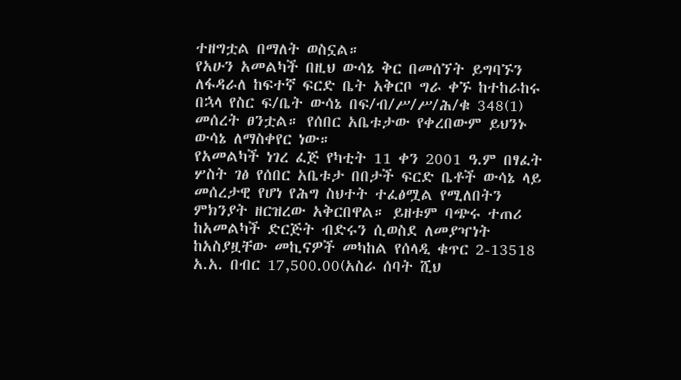ተዘግቷል በማለት ወስኗል።
የአሁን አመልካች በዚህ ውሳኔ ቅር በመሰኘት ይግባኙን ለፋዳራለ ከፍተኛ ፍርድ ቤት አቅርቦ ግራ ቀኙ ከተከራከሩ በኋላ የስር ፍ/ቤት ውሳኔ በፍ/ብ/ሥ/ሥ/ሕ/ቁ 348(1) መሰረት ፀንቷል። የሰበር አቤቱታው የቀረበውም ይህንኑ ውሳኔ ለማስቀየር ነው።
የአመልካች ነገረ ፈጅ የካቲት 11 ቀን 2001 ዓ.ም በፃፈት ሦስት ገፅ የሰበር አቤቱታ በበታች ፍርድ ቤቶች ውሳኔ ላይ መሰረታዊ የሆነ የሕግ ስህተት ተፈፅሟል የሚለበትን ምክንያት ዘርዝረው አቅርበዋል። ይዘቱም ባጭሩ ተጠሪ ከአመልካች ድርጅት ብድሩን ሲወስደ ለመያዣነት ከአስያዟቸው መኪናዎች መካከል የሰላዲ ቁጥር 2-13518 አ.አ. በብር 17,500.00(አስራ ሰባት ሺህ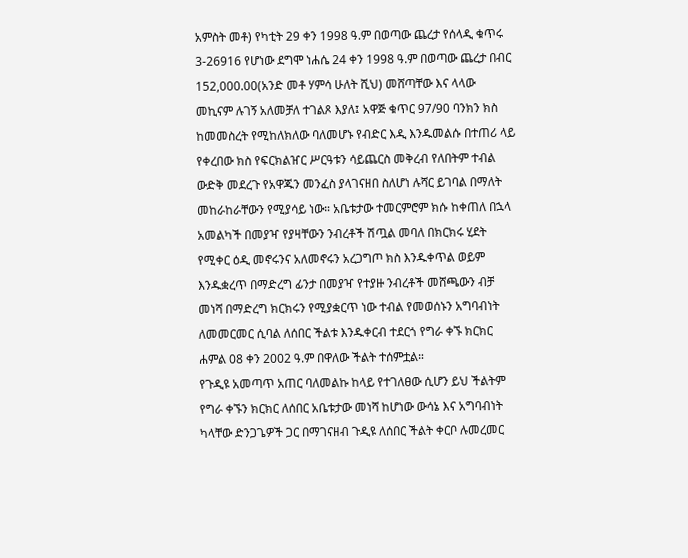አምስት መቶ) የካቲት 29 ቀን 1998 ዓ.ም በወጣው ጨረታ የሰላዲ ቁጥሩ 3-26916 የሆነው ደግሞ ነሐሴ 24 ቀን 1998 ዓ.ም በወጣው ጨረታ በብር 152,000.00(አንድ መቶ ሃምሳ ሁለት ሺህ) መሸጣቸው እና ላላው መኪናም ሉገኝ አለመቻለ ተገልጾ እያለ፤ አዋጅ ቁጥር 97/90 ባንክን ክስ ከመመስረት የሚከለክለው ባለመሆኑ የብድር እዲ እንዱመልሱ በተጠሪ ላይ የቀረበው ክስ የፍርክልዠር ሥርዓቱን ሳይጨርስ መቅረብ የለበትም ተብል ውድቅ መደረጉ የአዋጁን መንፈስ ያላገናዘበ ስለሆነ ሉሻር ይገባል በማለት መከራከራቸውን የሚያሳይ ነው። አቤቱታው ተመርምሮም ክሱ ከቀጠለ በኋላ አመልካች በመያዣ የያዛቸውን ንብረቶች ሽጧል መባለ በክርክሩ ሂደት የሚቀር ዕዲ መኖሩንና አለመኖሩን አረጋግጦ ክስ እንዱቀጥል ወይም እንዱቋረጥ በማድረግ ፊንታ በመያዣ የተያዙ ንብረቶች መሸጫውን ብቻ መነሻ በማድረግ ክርክሩን የሚያቋርጥ ነው ተብል የመወሰኑን አግባብነት ለመመርመር ሲባል ለሰበር ችልቱ እንዱቀርብ ተደርጎ የግራ ቀኙ ክርክር ሐምል 08 ቀን 2002 ዓ.ም በዋለው ችልት ተሰምቷል።
የጉዲዩ አመጣጥ አጠር ባለመልኩ ከላይ የተገለፀው ሲሆን ይህ ችልትም የግራ ቀኙን ክርክር ለሰበር አቤቱታው መነሻ ከሆነው ውሳኔ እና አግባብነት ካላቸው ድንጋጌዎች ጋር በማገናዘብ ጉዲዩ ለሰበር ችልት ቀርቦ ሉመረመር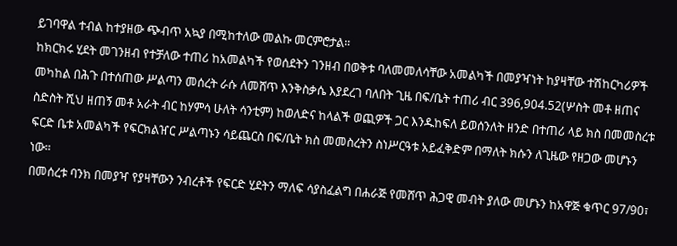ይገባዋል ተብል ከተያዘው ጭብጥ አኳያ በሚከተለው መልኩ መርምሮታል።
ከክርክሩ ሂደት መገንዘብ የተቻለው ተጠሪ ከአመልካች የወሰደትን ገንዘብ በወቅቱ ባለመመለሳቸው አመልካች በመያዣነት ከያዛቸው ተሽከርካሪዎች መካከል በሕጉ በተሰጠው ሥልጣን መሰረት ራሱ ለመሸጥ እንቅስቃሴ እያደረገ ባለበት ጊዜ በፍ/ቤት ተጠሪ ብር 396,904.52(ሦስት መቶ ዘጠና ስድስት ሺህ ዘጠኝ መቶ አራት ብር ከሃምሳ ሁለት ሳንቲም) ከወለድና ከላልች ወጪዎች ጋር እንዱከፍለ ይወሰንለት ዘንድ በተጠሪ ላይ ክስ በመመስረቱ ፍርድ ቤቱ አመልካች የፍርክልዠር ሥልጣኑን ሳይጨርስ በፍ/ቤት ክስ መመስረትን ስነሥርዓቱ አይፈቅድም በማለት ክሱን ለጊዜው የዘጋው መሆኑን ነው።
በመሰረቱ ባንክ በመያዣ የያዛቸውን ንብረቶች የፍርድ ሂደትን ማለፍ ሳያስፈልግ በሐራጅ የመሸጥ ሕጋዊ መብት ያለው መሆኑን ከአዋጅ ቁጥር 97/90፣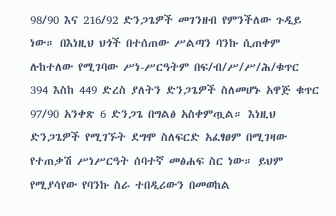98/90 እና 216/92 ድንጋጌዎች መገንዘብ የምንችለው ጉዲይ ነው። በእነዚህ ህጎች በተሰጠው ሥልጣን ባንኩ ሲጠቀም ሉከተለው የሚገባው ሥነ-ሥርዓትም በፍ/ብ/ሥ/ሥ/ሕ/ቁጥር 394 እስከ 449 ድረስ ያለትን ድንጋጌዎች ስለመሆኑ አዋጅ ቁጥር 97/90 አንቀጽ 6 ድንጋጌ በግልፅ አስቀምጧል። እነዚህ ድንጋጌዎች የሚገኙት ደግሞ ስለፍርድ አፈፃፀም በሚገዛው የተጠቃሽ ሥነሥርዓት ሰባተኛ መፅሐፍ ስር ነው። ይህም የሚያሳየው የባንኩ ስራ ተበዲሪውን በመወከል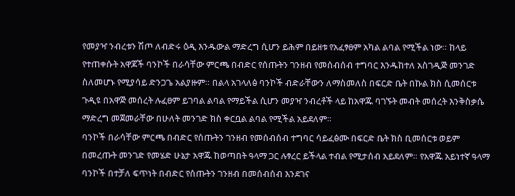የመያዣ ንብረቱን ሽጦ ለብድሩ ዕዲ እንዱውል ማድረግ ሲሆን ይሕም በይዘቱ የአፈፃፀም አካል ልባል የሚችል ነው። ከላይ የተጠቀሱት አዋጆች ባንኮች በራሳቸው ምርጫ በብድር የሰጡትን ገንዘብ የመሰብሰብ ተግባር እንዱከተለ አስገዲጅ መንገድ ስለመሆኑ የሚያሳይ ድንጋጌ አልያዙም። በልላ አገላለፅ ባንኮች ብድራቸውን ለማስመለስ በፍርድ ቤት በኩል ክስ ሲመሰርቱ ጉዲዩ በአዋጅ መሰረት ሉፈፀም ይገባል ልባል የማይችል ሲሆን መያዣ ንብረቶች ላይ ከአዋጁ ባገኙት መብት መሰረት እንቅስቃሴ ማድረግ መጀመራቸው በሁለት መንገድ ክስ ቀርቧል ልባል የሚችል አይደለም።
ባንኮች በራሳቸው ምርጫ በብድር የሰጡትን ገንዘብ የመሰብሰብ ተግባር ሳይፈፅሙ በፍርድ ቤት ክስ ቢመሰርቱ ወይም በመረጡት መንገድ የመሄድ ሁኔታ አዋጁ ከወጣበት ዓላማ ጋር ሉፃረር ይችላል ተብል የሚታሰብ አይደለም። የአዋጁ አይነተኛ ዓላማ ባንኮች በተቻለ ፍጥነት በብድር የሰጡትን ገንዘብ በመሰብሰብ እንደገና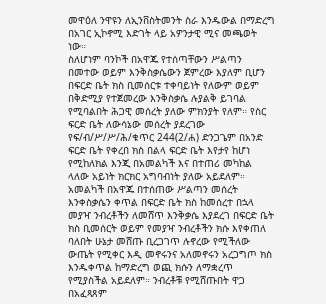መዋዕለ ንዋዩን ለኢንቨስትመንት ስራ እንዱውል በማድረግ በአገር ኢኮኖሚ እድገት ላይ አዎንታዊ ሚና መጫወት ነው።
ስለሆነም ባንኮች በአዋጁ የተሰጣቸውን ሥልጣን በመተው ወይም እንቅስቃሴውን ጀምረው እያለም ቢሆን በፍርድ ቤት ክስ ቢመሰርቱ ተቀባይነት የለውም ወይም በቅድሚያ የተጀመረው እንቅስቃሴ ሉያልቅ ይገባል የሚባልበት ሕጋዊ መሰረት ያለው ምክንያት የለም። የስር ፍርድ ቤት ለውሳኔው መሰረት ያደረገው የፍ/ብ/ሥ/ሥ/ሕ/ቁጥር 244(2/ሐ) ድንጋጌም በአንድ ፍርድ ቤት የቀረበ ክስ በልላ ፍርድ ቤት እየታየ ከሆነ የሚከለክል እንጂ በአመልካች እና በተጠሪ መካከል ላለው አይነት ክርክር አግባብነት ያለው አይደለም።
አመልካች በአዋጁ በተሰጠው ሥልጣን መሰረት እንቀስቃሴን ቀጥል በፍርድ ቤት ክስ ከመሰረተ በኋላ መያዣ ንብረቶችን ለመሸጥ እንቅቃሴ እያደረገ በፍርድ ቤት ክስ ቢመሰርት ወይም የመያዣ ንብረቶችን ክሱ እየቀጠለ ባለበት ሁኔታ መሸጡ ቢረጋገጥ ሉኖረው የሚችለው ውጤት የሚቀር እዲ መኖሩንና አለመኖሩን አረጋግጦ ክስ እንዱቀጥል ከማድረግ ወጪ ክሱን ለማቋረጥ የሚያስችል አይደለም። ንብረቶቹ የሚሸጡበት ዋጋ በአፈጻጸም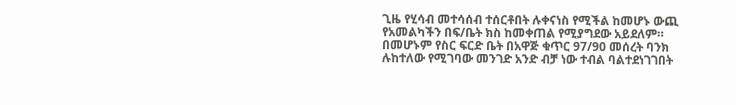ጊዜ የሂሳብ መተሳሰብ ተሰርቶበት ሉቀናነስ የሚችል ከመሆኑ ውጪ የአመልካችን በፍ/ቤት ክስ ከመቀጠል የሚያግደው አይደለም። በመሆኑም የስር ፍርድ ቤት በአዋጅ ቁጥር 97/90 መሰረት ባንክ ሉከተለው የሚገባው መንገድ አንድ ብቻ ነው ተብል ባልተደነገገበት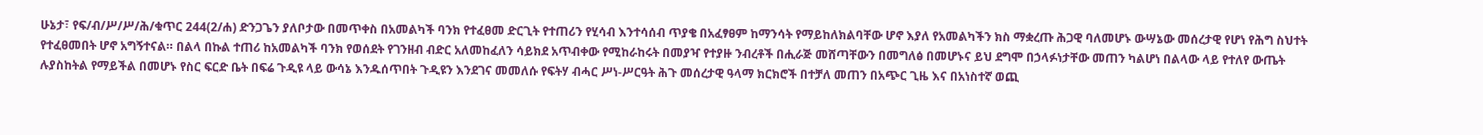ሁኔታ፣ የፍ/ብ/ሥ/ሥ/ሕ/ቁጥር 244(2/ሐ) ድንጋጌን ያለቦታው በመጥቀስ በአመልካች ባንክ የተፈፀመ ድርጊት የተጠሪን የሂሳብ እንተሳሰብ ጥያቄ በአፈፃፀም ከማንሳት የማይከለክልባቸው ሆኖ እያለ የአመልካችን ክስ ማቋረጡ ሕጋዊ ባለመሆኑ ውሣኔው መሰረታዊ የሆነ የሕግ ስህተት የተፈፀመበት ሆኖ አግኝተናል። በልላ በኩል ተጠሪ ከአመልካች ባንክ የወሰደት የገንዘብ ብድር አለመከፈለን ሳይክደ አጥብቀው የሚከራከሩት በመያዣ የተያዙ ንብረቶች በሒራጅ መሸጣቸውን በመግለፅ በመሆኑና ይህ ደግሞ በኃላፉነታቸው መጠን ካልሆነ በልላው ላይ የተለየ ውጤት ሉያስከትል የማይችል በመሆኑ የስር ፍርድ ቤት በፍሬ ጉዲዩ ላይ ውሳኔ እንዱሰጥበት ጉዲዩን እንደገና መመለሱ የፍትሃ ብሓር ሥነ-ሥርዓት ሕጉ መሰረታዊ ዓላማ ክርክሮች በተቻለ መጠን በአጭር ጊዜ እና በአነስተኛ ወጪ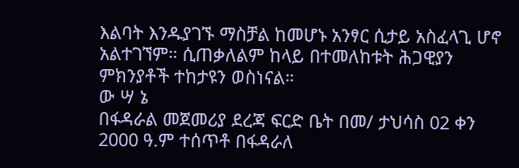እልባት እንዱያገኙ ማስቻል ከመሆኑ አንፃር ሲታይ አስፈላጊ ሆኖ አልተገኘም። ሲጠቃለልም ከላይ በተመለከቱት ሕጋዊያን ምክንያቶች ተከታዩን ወስነናል።
ው ሣ ኔ
በፋዳራል መጀመሪያ ደረጃ ፍርድ ቤት በመ/ ታህሳስ 02 ቀን 2000 ዓ.ም ተሰጥቶ በፋዳራለ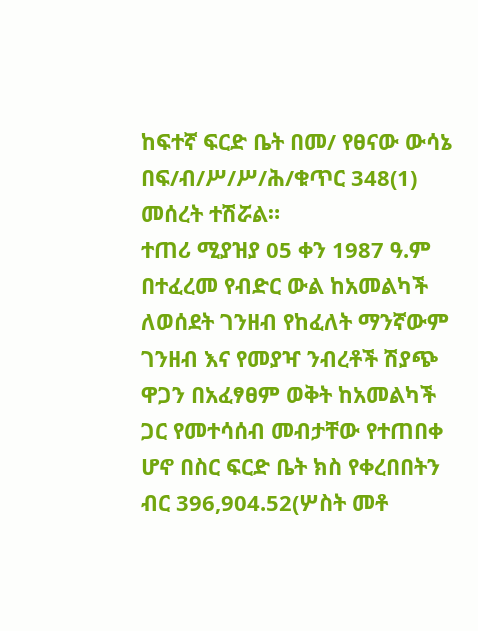ከፍተኛ ፍርድ ቤት በመ/ የፀናው ውሳኔ በፍ/ብ/ሥ/ሥ/ሕ/ቁጥር 348(1) መሰረት ተሽሯል።
ተጠሪ ሚያዝያ 05 ቀን 1987 ዓ.ም በተፈረመ የብድር ውል ከአመልካች ለወሰደት ገንዘብ የከፈለት ማንኛውም ገንዘብ እና የመያዣ ንብረቶች ሽያጭ ዋጋን በአፈፃፀም ወቅት ከአመልካች ጋር የመተሳሰብ መብታቸው የተጠበቀ ሆኖ በስር ፍርድ ቤት ክስ የቀረበበትን ብር 396,904.52(ሦስት መቶ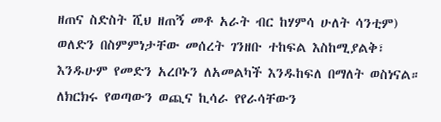ዘጠና ስድስት ሺህ ዘጠኝ መቶ አራት ብር ከሃምሳ ሁለት ሳንቲም) ወለድን በስምምነታቸው መሰረት ገንዘቡ ተከፍል እስከሚያልቅ፣ እንዱሁም የመድን አረቦኑን ለአመልካች እንዱከፍለ በማለት ወስነናል።
ለክርክሩ የወጣውን ወጪና ኪሳራ የየራሳቸውን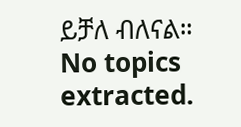ይቻለ ብለናል።
No topics extracted.